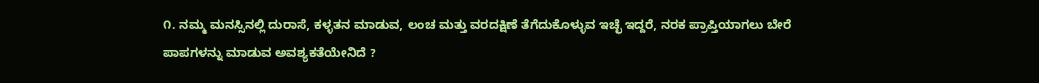೧. ನಮ್ಮ ಮನಸ್ಸಿನಲ್ಲಿ ದುರಾಸೆ, ಕಳ್ಳತನ ಮಾಡುವ, ಲಂಚ ಮತ್ತು ವರದಕ್ಷಿಣೆ ತೆಗೆದುಕೊಳ್ಳುವ ಇಚ್ಛೆ ಇದ್ದರೆ, ನರಕ ಪ್ರಾಪ್ತಿಯಾಗಲು ಬೇರೆ ಪಾಪಗಳನ್ನು ಮಾಡುವ ಅವಶ್ಯಕತೆಯೇನಿದೆ ?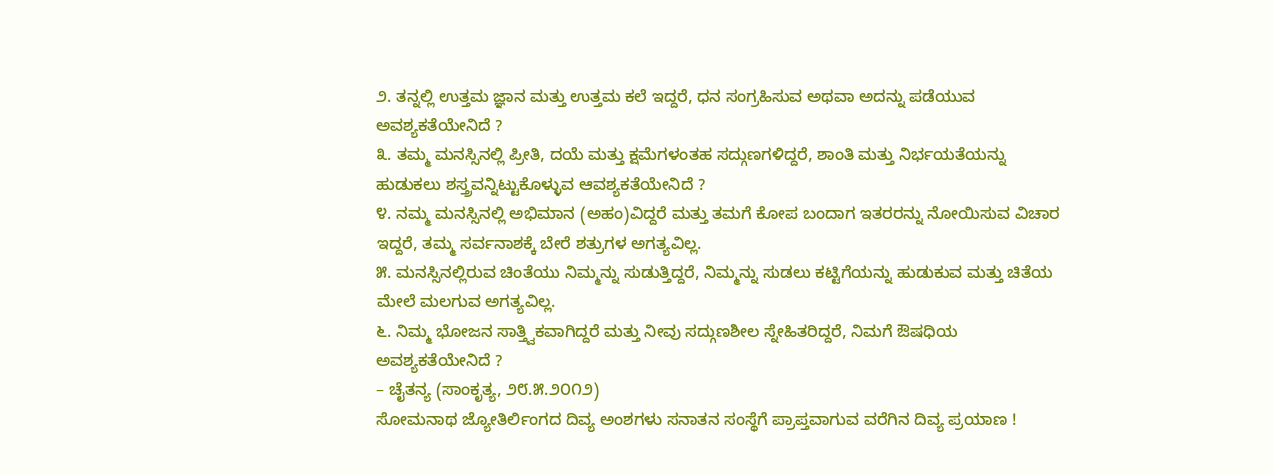೨. ತನ್ನಲ್ಲಿ ಉತ್ತಮ ಜ್ಞಾನ ಮತ್ತು ಉತ್ತಮ ಕಲೆ ಇದ್ದರೆ, ಧನ ಸಂಗ್ರಹಿಸುವ ಅಥವಾ ಅದನ್ನು ಪಡೆಯುವ ಅವಶ್ಯಕತೆಯೇನಿದೆ ?
೩. ತಮ್ಮ ಮನಸ್ಸಿನಲ್ಲಿ ಪ್ರೀತಿ, ದಯೆ ಮತ್ತು ಕ್ಷಮೆಗಳಂತಹ ಸದ್ಗುಣಗಳಿದ್ದರೆ, ಶಾಂತಿ ಮತ್ತು ನಿರ್ಭಯತೆಯನ್ನು ಹುಡುಕಲು ಶಸ್ತ್ರವನ್ನಿಟ್ಟುಕೊಳ್ಳುವ ಆವಶ್ಯಕತೆಯೇನಿದೆ ?
೪. ನಮ್ಮ ಮನಸ್ಸಿನಲ್ಲಿ ಅಭಿಮಾನ (ಅಹಂ)ವಿದ್ದರೆ ಮತ್ತು ತಮಗೆ ಕೋಪ ಬಂದಾಗ ಇತರರನ್ನು ನೋಯಿಸುವ ವಿಚಾರ ಇದ್ದರೆ, ತಮ್ಮ ಸರ್ವನಾಶಕ್ಕೆ ಬೇರೆ ಶತ್ರುಗಳ ಅಗತ್ಯವಿಲ್ಲ.
೫. ಮನಸ್ಸಿನಲ್ಲಿರುವ ಚಿಂತೆಯು ನಿಮ್ಮನ್ನು ಸುಡುತ್ತಿದ್ದರೆ, ನಿಮ್ಮನ್ನು ಸುಡಲು ಕಟ್ಟಿಗೆಯನ್ನು ಹುಡುಕುವ ಮತ್ತು ಚಿತೆಯ ಮೇಲೆ ಮಲಗುವ ಅಗತ್ಯವಿಲ್ಲ.
೬. ನಿಮ್ಮ ಭೋಜನ ಸಾತ್ತ್ವಿಕವಾಗಿದ್ದರೆ ಮತ್ತು ನೀವು ಸದ್ಗುಣಶೀಲ ಸ್ನೇಹಿತರಿದ್ದರೆ, ನಿಮಗೆ ಔಷಧಿಯ ಅವಶ್ಯಕತೆಯೇನಿದೆ ?
– ಚೈತನ್ಯ (ಸಾಂಕೃತ್ಯ, ೨೮.೫.೨೦೧೨)
ಸೋಮನಾಥ ಜ್ಯೋತಿರ್ಲಿಂಗದ ದಿವ್ಯ ಅಂಶಗಳು ಸನಾತನ ಸಂಸ್ಥೆಗೆ ಪ್ರಾಪ್ತವಾಗುವ ವರೆಗಿನ ದಿವ್ಯ ಪ್ರಯಾಣ !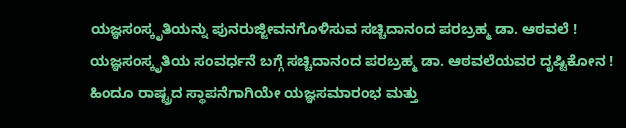ಯಜ್ಞಸಂಸ್ಕೃತಿಯನ್ನು ಪುನರುಜ್ಜೀವನಗೊಳಿಸುವ ಸಚ್ಚಿದಾನಂದ ಪರಬ್ರಹ್ಮ ಡಾ. ಆಠವಲೆ !
ಯಜ್ಞಸಂಸ್ಕೃತಿಯ ಸಂವರ್ಧನೆ ಬಗ್ಗೆ ಸಚ್ಚಿದಾನಂದ ಪರಬ್ರಹ್ಮ ಡಾ. ಆಠವಲೆಯವರ ದೃಷ್ಟಿಕೋನ !
ಹಿಂದೂ ರಾಷ್ಟ್ರದ ಸ್ಥಾಪನೆಗಾಗಿಯೇ ಯಜ್ಞಸಮಾರಂಭ ಮತ್ತು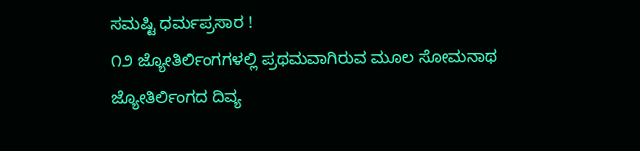ಸಮಷ್ಟಿ ಧರ್ಮಪ್ರಸಾರ !
೧೨ ಜ್ಯೋತಿರ್ಲಿಂಗಗಳಲ್ಲಿ ಪ್ರಥಮವಾಗಿರುವ ಮೂಲ ಸೋಮನಾಥ ಜ್ಯೋತಿರ್ಲಿಂಗದ ದಿವ್ಯ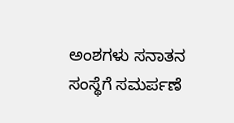ಅಂಶಗಳು ಸನಾತನ ಸಂಸ್ಥೆಗೆ ಸಮರ್ಪಣೆ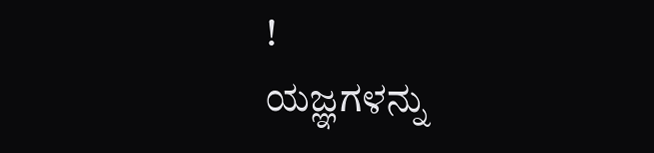!
ಯಜ್ಞಗಳನ್ನು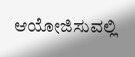ಆಯೋಜಿಸುವಲ್ಲಿ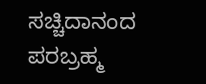ಸಚ್ಚಿದಾನಂದ ಪರಬ್ರಹ್ಮ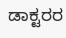ಡಾಕ್ಟರರ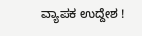ವ್ಯಾಪಕ ಉದ್ದೇಶ !